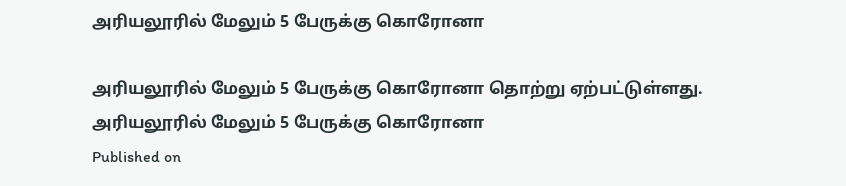அரியலூரில் மேலும் 5 பேருக்கு கொரோனா

அரியலூரில் மேலும் 5 பேருக்கு கொரோனா தொற்று ஏற்பட்டுள்ளது.
அரியலூரில் மேலும் 5 பேருக்கு கொரோனா
Published on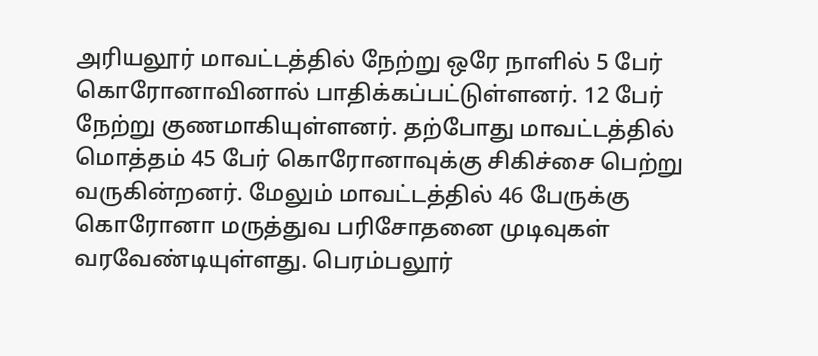அரியலூர் மாவட்டத்தில் நேற்று ஒரே நாளில் 5 பேர் கொரோனாவினால் பாதிக்கப்பட்டுள்ளனர். 12 பேர் நேற்று குணமாகியுள்ளனர். தற்போது மாவட்டத்தில் மொத்தம் 45 பேர் கொரோனாவுக்கு சிகிச்சை பெற்று வருகின்றனர். மேலும் மாவட்டத்தில் 46 பேருக்கு கொரோனா மருத்துவ பரிசோதனை முடிவுகள் வரவேண்டியுள்ளது. பெரம்பலூர்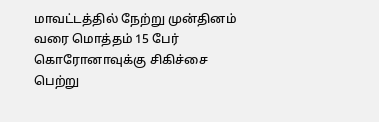மாவட்டத்தில் நேற்று முன்தினம் வரை மொத்தம் 15 பேர் கொரோனாவுக்கு சிகிச்சை பெற்று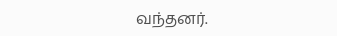வந்தனர்.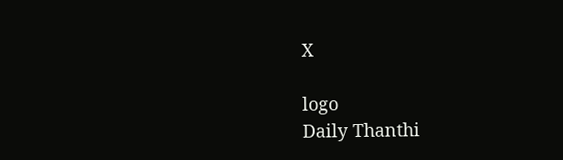X

logo
Daily Thanthi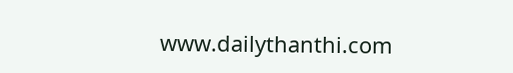www.dailythanthi.com